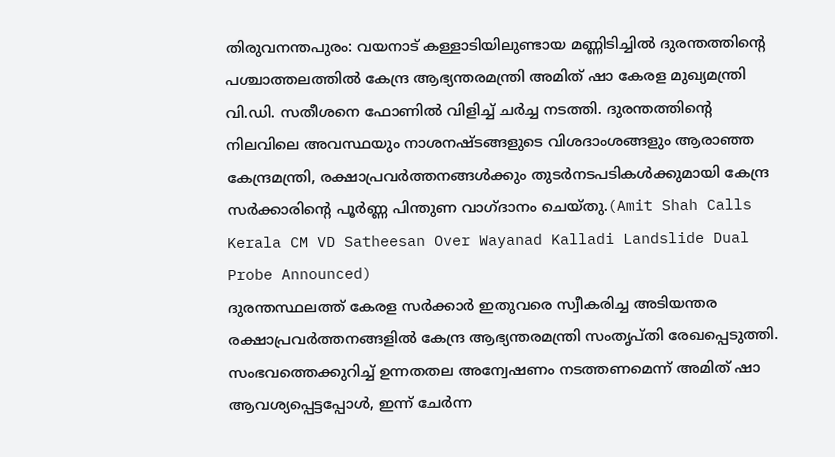തിരുവനന്തപുരം: വയനാട് കള്ളാടിയിലുണ്ടായ മണ്ണിടിച്ചിൽ ദുരന്തത്തിന്റെ പശ്ചാത്തലത്തിൽ കേന്ദ്ര ആഭ്യന്തരമന്ത്രി അമിത് ഷാ കേരള മുഖ്യമന്ത്രി വി.ഡി. സതീശനെ ഫോണിൽ വിളിച്ച് ചർച്ച നടത്തി. ദുരന്തത്തിന്റെ നിലവിലെ അവസ്ഥയും നാശനഷ്ടങ്ങളുടെ വിശദാംശങ്ങളും ആരാഞ്ഞ കേന്ദ്രമന്ത്രി, രക്ഷാപ്രവർത്തനങ്ങൾക്കും തുടർനടപടികൾക്കുമായി കേന്ദ്ര സർക്കാരിന്റെ പൂർണ്ണ പിന്തുണ വാഗ്ദാനം ചെയ്തു.(Amit Shah Calls Kerala CM VD Satheesan Over Wayanad Kalladi Landslide Dual Probe Announced)
ദുരന്തസ്ഥലത്ത് കേരള സർക്കാർ ഇതുവരെ സ്വീകരിച്ച അടിയന്തര രക്ഷാപ്രവർത്തനങ്ങളിൽ കേന്ദ്ര ആഭ്യന്തരമന്ത്രി സംതൃപ്തി രേഖപ്പെടുത്തി. സംഭവത്തെക്കുറിച്ച് ഉന്നതതല അന്വേഷണം നടത്തണമെന്ന് അമിത് ഷാ ആവശ്യപ്പെട്ടപ്പോൾ, ഇന്ന് ചേർന്ന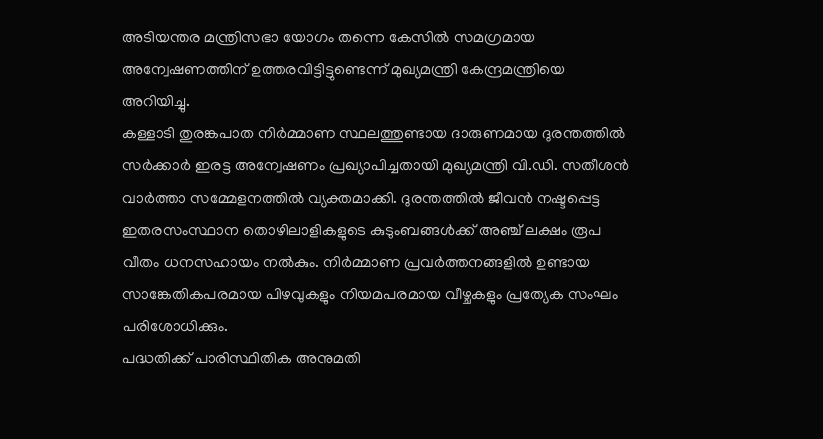അടിയന്തര മന്ത്രിസഭാ യോഗം തന്നെ കേസിൽ സമഗ്രമായ അന്വേഷണത്തിന് ഉത്തരവിട്ടിട്ടുണ്ടെന്ന് മുഖ്യമന്ത്രി കേന്ദ്രമന്ത്രിയെ അറിയിച്ചു.
കള്ളാടി തുരങ്കപാത നിർമ്മാണ സ്ഥലത്തുണ്ടായ ദാരുണമായ ദുരന്തത്തിൽ സർക്കാർ ഇരട്ട അന്വേഷണം പ്രഖ്യാപിച്ചതായി മുഖ്യമന്ത്രി വി.ഡി. സതീശൻ വാർത്താ സമ്മേളനത്തിൽ വ്യക്തമാക്കി. ദുരന്തത്തിൽ ജീവൻ നഷ്ടപ്പെട്ട ഇതരസംസ്ഥാന തൊഴിലാളികളുടെ കുടുംബങ്ങൾക്ക് അഞ്ച് ലക്ഷം രൂപ വീതം ധനസഹായം നൽകും. നിർമ്മാണ പ്രവർത്തനങ്ങളിൽ ഉണ്ടായ സാങ്കേതികപരമായ പിഴവുകളും നിയമപരമായ വീഴ്ചകളും പ്രത്യേക സംഘം പരിശോധിക്കും.
പദ്ധതിക്ക് പാരിസ്ഥിതിക അനുമതി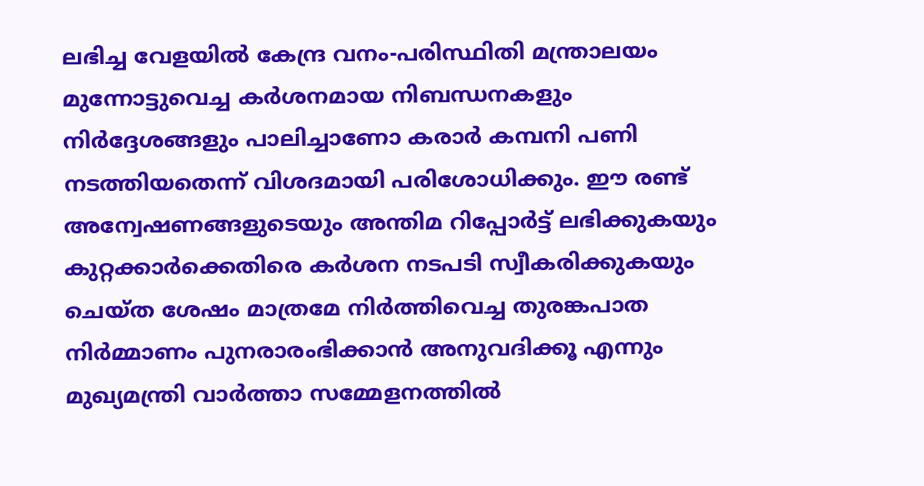ലഭിച്ച വേളയിൽ കേന്ദ്ര വനം-പരിസ്ഥിതി മന്ത്രാലയം മുന്നോട്ടുവെച്ച കർശനമായ നിബന്ധനകളും നിർദ്ദേശങ്ങളും പാലിച്ചാണോ കരാർ കമ്പനി പണി നടത്തിയതെന്ന് വിശദമായി പരിശോധിക്കും. ഈ രണ്ട് അന്വേഷണങ്ങളുടെയും അന്തിമ റിപ്പോർട്ട് ലഭിക്കുകയും കുറ്റക്കാർക്കെതിരെ കർശന നടപടി സ്വീകരിക്കുകയും ചെയ്ത ശേഷം മാത്രമേ നിർത്തിവെച്ച തുരങ്കപാത നിർമ്മാണം പുനരാരംഭിക്കാൻ അനുവദിക്കൂ എന്നും മുഖ്യമന്ത്രി വാർത്താ സമ്മേളനത്തിൽ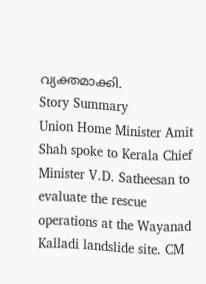വ്യക്തമാക്കി.
Story Summary
Union Home Minister Amit Shah spoke to Kerala Chief Minister V.D. Satheesan to evaluate the rescue operations at the Wayanad Kalladi landslide site. CM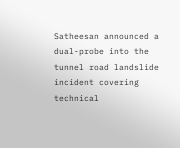Satheesan announced a dual-probe into the tunnel road landslide incident covering technical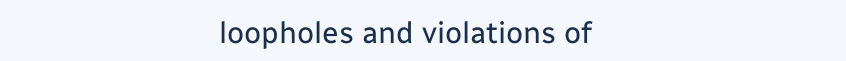loopholes and violations of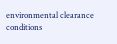environmental clearance conditions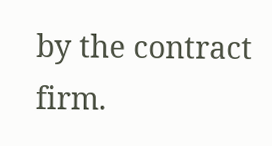by the contract firm.